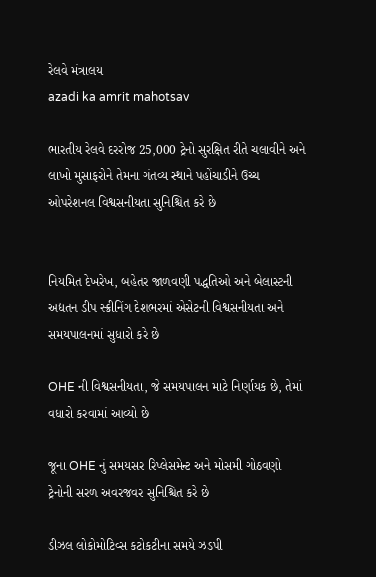રેલવે મંત્રાલય
azadi ka amrit mahotsav

ભારતીય રેલવે દરરોજ 25,000 ટ્રેનો સુરક્ષિત રીતે ચલાવીને અને લાખો મુસાફરોને તેમના ગંતવ્ય સ્થાને પહોંચાડીને ઉચ્ચ ઓપરેશનલ વિશ્વસનીયતા સુનિશ્ચિત કરે છે


નિયમિત દેખરેખ, બહેતર જાળવણી પદ્ધતિઓ અને બેલાસ્ટની અદ્યતન ડીપ સ્ક્રીનિંગ દેશભરમાં એસેટની વિશ્વસનીયતા અને સમયપાલનમાં સુધારો કરે છે

OHE ની વિશ્વસનીયતા, જે સમયપાલન માટે નિર્ણાયક છે, તેમાં વધારો કરવામાં આવ્યો છે

જૂના OHE નું સમયસર રિપ્લેસમેન્ટ અને મોસમી ગોઠવણો ટ્રેનોની સરળ અવરજવર સુનિશ્ચિત કરે છે

ડીઝલ લોકોમોટિવ્સ કટોકટીના સમયે ઝડપી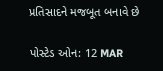પ્રતિસાદને મજબૂત બનાવે છે

પોસ્ટેડ ઓન: 12 MAR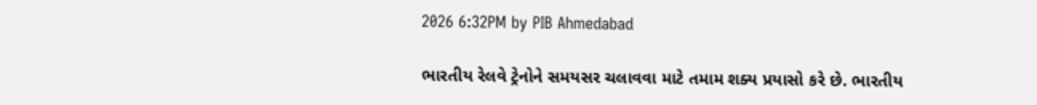2026 6:32PM by PIB Ahmedabad

ભારતીય રેલવે ટ્રેનોને સમયસર ચલાવવા માટે તમામ શક્ય પ્રયાસો કરે છે. ભારતીય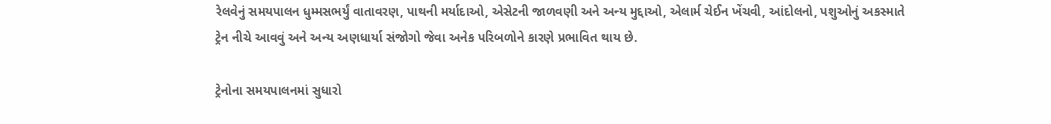રેલવેનું સમયપાલન ધુમ્મસભર્યું વાતાવરણ, પાથની મર્યાદાઓ, એસેટની જાળવણી અને અન્ય મુદ્દાઓ, એલાર્મ ચેઈન ખેંચવી, આંદોલનો, પશુઓનું અકસ્માતે ટ્રેન નીચે આવવું અને અન્ય અણધાર્યા સંજોગો જેવા અનેક પરિબળોને કારણે પ્રભાવિત થાય છે.

ટ્રેનોના સમયપાલનમાં સુધારો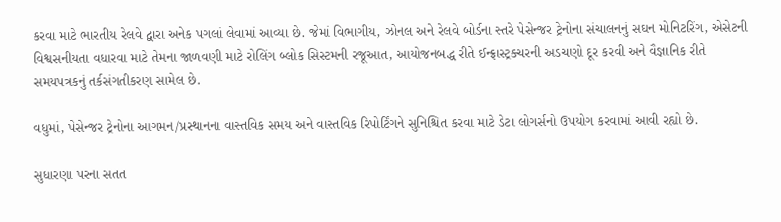કરવા માટે ભારતીય રેલવે દ્વારા અનેક પગલાં લેવામાં આવ્યા છે. જેમાં વિભાગીય, ઝોનલ અને રેલવે બોર્ડના સ્તરે પેસેન્જર ટ્રેનોના સંચાલનનું સઘન મોનિટરિંગ, એસેટની વિશ્વસનીયતા વધારવા માટે તેમના જાળવણી માટે રોલિંગ બ્લોક સિસ્ટમની રજૂઆત, આયોજનબદ્ધ રીતે ઈન્ફ્રાસ્ટ્રક્ચરની અડચણો દૂર કરવી અને વૈજ્ઞાનિક રીતે સમયપત્રકનું તર્કસંગતીકરણ સામેલ છે.

વધુમાં, પેસેન્જર ટ્રેનોના આગમન/પ્રસ્થાનના વાસ્તવિક સમય અને વાસ્તવિક રિપોર્ટિંગને સુનિશ્ચિત કરવા માટે ડેટા લોગર્સનો ઉપયોગ કરવામાં આવી રહ્યો છે.

સુધારણા પરના સતત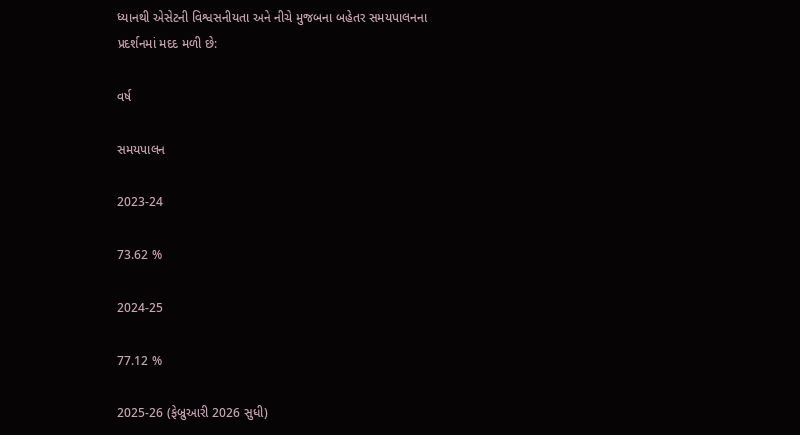ધ્યાનથી એસેટની વિશ્વસનીયતા અને નીચે મુજબના બહેતર સમયપાલનના પ્રદર્શનમાં મદદ મળી છે:

વર્ષ

સમયપાલન

2023-24

73.62 %

2024-25

77.12 %

2025-26 (ફેબ્રુઆરી 2026 સુધી)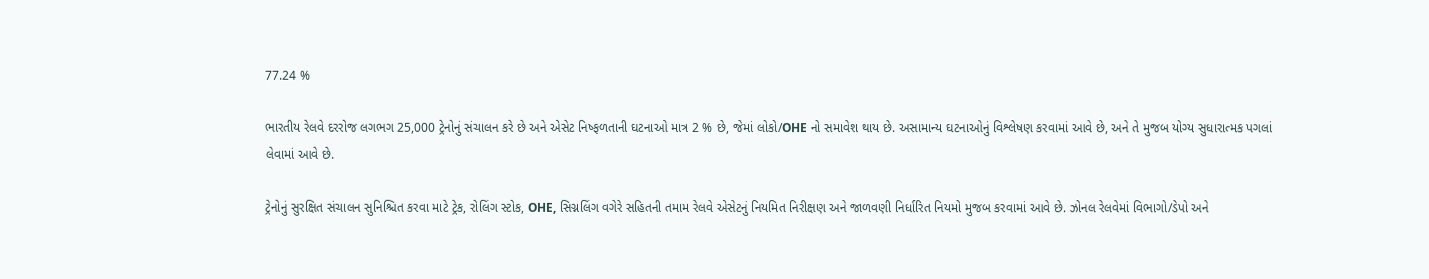77.24 %

ભારતીય રેલવે દરરોજ લગભગ 25,000 ટ્રેનોનું સંચાલન કરે છે અને એસેટ નિષ્ફળતાની ઘટનાઓ માત્ર 2 % છે, જેમાં લોકો/OHE નો સમાવેશ થાય છે. અસામાન્ય ઘટનાઓનું વિશ્લેષણ કરવામાં આવે છે, અને તે મુજબ યોગ્ય સુધારાત્મક પગલાં લેવામાં આવે છે.

ટ્રેનોનું સુરક્ષિત સંચાલન સુનિશ્ચિત કરવા માટે ટ્રેક, રોલિંગ સ્ટોક, OHE, સિગ્નલિંગ વગેરે સહિતની તમામ રેલવે એસેટનું નિયમિત નિરીક્ષણ અને જાળવણી નિર્ધારિત નિયમો મુજબ કરવામાં આવે છે. ઝોનલ રેલવેમાં વિભાગો/ડેપો અને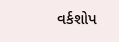વર્કશોપ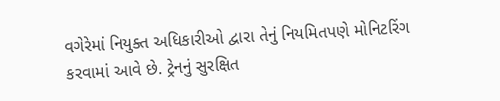વગેરેમાં નિયુક્ત અધિકારીઓ દ્વારા તેનું નિયમિતપણે મોનિટરિંગ કરવામાં આવે છે. ટ્રેનનું સુરક્ષિત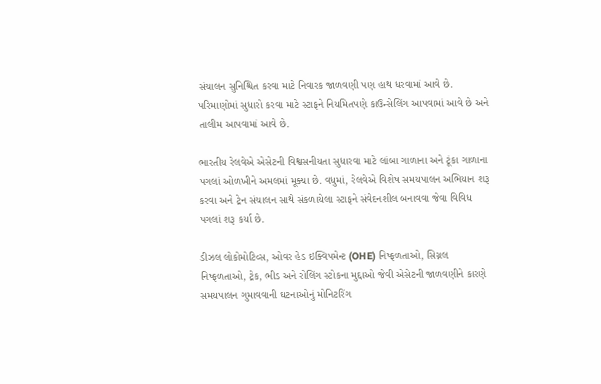સંચાલન સુનિશ્ચિત કરવા માટે નિવારક જાળવણી પણ હાથ ધરવામાં આવે છે. પરિમાણોમાં સુધારો કરવા માટે સ્ટાફને નિયમિતપણે કાઉન્સેલિંગ આપવામાં આવે છે અને તાલીમ આપવામાં આવે છે.

ભારતીય રેલવેએ એસેટની વિશ્વસનીયતા સુધારવા માટે લાંબા ગાળાના અને ટૂંકા ગાળાના પગલાં ઓળખીને અમલમાં મૂક્યા છે. વધુમાં, રેલવેએ વિશેષ સમયપાલન અભિયાન શરૂ કરવા અને ટ્રેન સંચાલન સાથે સંકળાયેલા સ્ટાફને સંવેદનશીલ બનાવવા જેવા વિવિધ પગલાં શરૂ કર્યા છે.

ડીઝલ લોકોમોટિવ્સ, ઓવર હેડ ઇક્વિપમેન્ટ (OHE) નિષ્ફળતાઓ, સિગ્નલ નિષ્ફળતાઓ, ટ્રેક, ભીડ અને રોલિંગ સ્ટોકના મુદ્દાઓ જેવી એસેટની જાળવણીને કારણે સમયપાલન ગુમાવવાની ઘટનાઓનું મોનિટરિંગ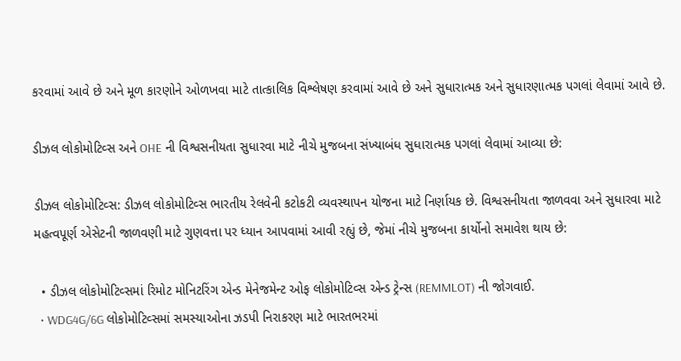કરવામાં આવે છે અને મૂળ કારણોને ઓળખવા માટે તાત્કાલિક વિશ્લેષણ કરવામાં આવે છે અને સુધારાત્મક અને સુધારણાત્મક પગલાં લેવામાં આવે છે.

ડીઝલ લોકોમોટિવ્સ અને OHE ની વિશ્વસનીયતા સુધારવા માટે નીચે મુજબના સંખ્યાબંધ સુધારાત્મક પગલાં લેવામાં આવ્યા છે:

ડીઝલ લોકોમોટિવ્સ: ડીઝલ લોકોમોટિવ્સ ભારતીય રેલવેની કટોકટી વ્યવસ્થાપન યોજના માટે નિર્ણાયક છે. વિશ્વસનીયતા જાળવવા અને સુધારવા માટે મહત્વપૂર્ણ એસેટની જાળવણી માટે ગુણવત્તા પર ધ્યાન આપવામાં આવી રહ્યું છે, જેમાં નીચે મુજબના કાર્યોનો સમાવેશ થાય છે:

  • ડીઝલ લોકોમોટિવ્સમાં રિમોટ મોનિટરિંગ એન્ડ મેનેજમેન્ટ ઓફ લોકોમોટિવ્સ એન્ડ ટ્રેન્સ (REMMLOT) ની જોગવાઈ.
  • WDG4G/6G લોકોમોટિવ્સમાં સમસ્યાઓના ઝડપી નિરાકરણ માટે ભારતભરમાં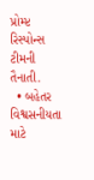પ્રોમ્પ્ટ રિસ્પોન્સ ટીમની તૈનાતી.
  • બહેતર વિશ્વસનીયતા માટે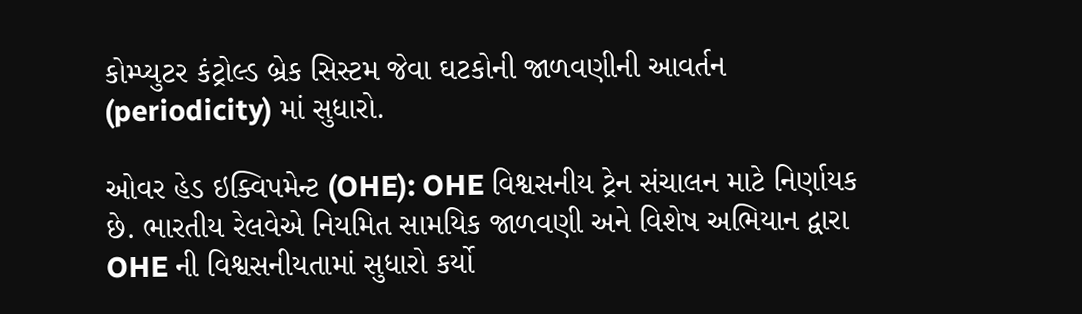કોમ્પ્યુટર કંટ્રોલ્ડ બ્રેક સિસ્ટમ જેવા ઘટકોની જાળવણીની આવર્તન (periodicity) માં સુધારો.

ઓવર હેડ ઇક્વિપમેન્ટ (OHE): OHE વિશ્વસનીય ટ્રેન સંચાલન માટે નિર્ણાયક છે. ભારતીય રેલવેએ નિયમિત સામયિક જાળવણી અને વિશેષ અભિયાન દ્વારા OHE ની વિશ્વસનીયતામાં સુધારો કર્યો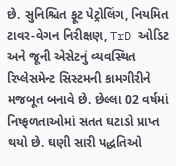છે. સુનિશ્ચિત ફૂટ પેટ્રોલિંગ, નિયમિત ટાવર-વેગન નિરીક્ષણ, TrD ઓડિટ અને જૂની એસેટનું વ્યવસ્થિત રિપ્લેસમેન્ટ સિસ્ટમની કામગીરીને મજબૂત બનાવે છે. છેલ્લા 02 વર્ષમાં નિષ્ફળતાઓમાં સતત ઘટાડો પ્રાપ્ત થયો છે. ઘણી સારી પદ્ધતિઓ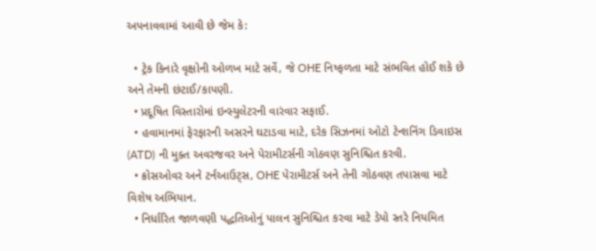અપનાવવામાં આવી છે જેમ કે:

  • ટ્રેક કિનારે વૃક્ષોની ઓળખ માટે સર્વે, જે OHE નિષ્ફળતા માટે સંભવિત હોઈ શકે છે અને તેમની છંટાઈ/કાપણી.
  • પ્રદૂષિત વિસ્તારોમાં ઇન્સ્યુલેટરની વારંવાર સફાઈ.
  • હવામાનમાં ફેરફારની અસરને ઘટાડવા માટે, દરેક સિઝનમાં ઓટો ટેન્શનિંગ ડિવાઇસ (ATD) ની મુક્ત અવરજવર અને પેરામીટર્સની ગોઠવણ સુનિશ્ચિત કરવી.
  • ક્રોસઓવર અને ટર્નઆઉટ્સ, OHE પેરામીટર્સ અને તેની ગોઠવણ તપાસવા માટે વિશેષ અભિયાન.
  • નિર્ધારિત જાળવણી પદ્ધતિઓનું પાલન સુનિશ્ચિત કરવા માટે ડેપો સ્તરે નિયમિત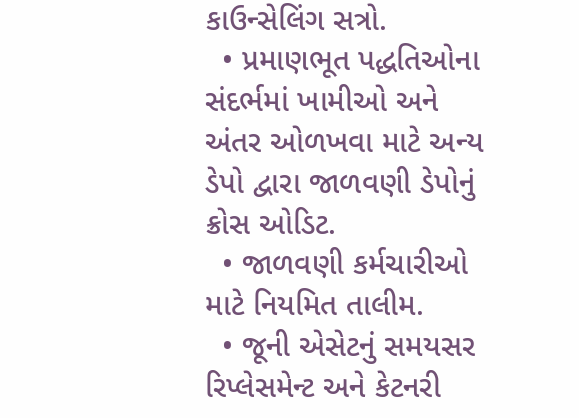કાઉન્સેલિંગ સત્રો.
  • પ્રમાણભૂત પદ્ધતિઓના સંદર્ભમાં ખામીઓ અને અંતર ઓળખવા માટે અન્ય ડેપો દ્વારા જાળવણી ડેપોનું ક્રોસ ઓડિટ.
  • જાળવણી કર્મચારીઓ માટે નિયમિત તાલીમ.
  • જૂની એસેટનું સમયસર રિપ્લેસમેન્ટ અને કેટનરી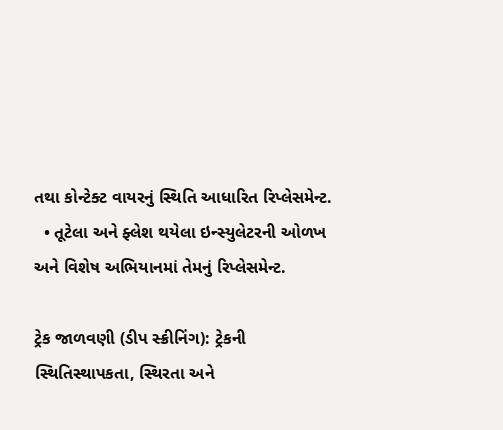તથા કોન્ટેક્ટ વાયરનું સ્થિતિ આધારિત રિપ્લેસમેન્ટ.
  • તૂટેલા અને ફ્લેશ થયેલા ઇન્સ્યુલેટરની ઓળખ અને વિશેષ અભિયાનમાં તેમનું રિપ્લેસમેન્ટ.

ટ્રેક જાળવણી (ડીપ સ્ક્રીનિંગ): ટ્રેકની સ્થિતિસ્થાપકતા, સ્થિરતા અને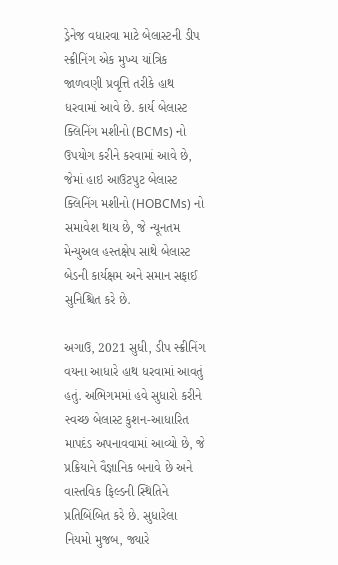ડ્રેનેજ વધારવા માટે બેલાસ્ટની ડીપ સ્ક્રીનિંગ એક મુખ્ય યાંત્રિક જાળવણી પ્રવૃત્તિ તરીકે હાથ ધરવામાં આવે છે. કાર્ય બેલાસ્ટ ક્લિનિંગ મશીનો (BCMs) નો ઉપયોગ કરીને કરવામાં આવે છે, જેમાં હાઇ આઉટપુટ બેલાસ્ટ ક્લિનિંગ મશીનો (HOBCMs) નો સમાવેશ થાય છે, જે ન્યૂનતમ મેન્યુઅલ હસ્તક્ષેપ સાથે બેલાસ્ટ બેડની કાર્યક્ષમ અને સમાન સફાઈ સુનિશ્ચિત કરે છે.

અગાઉ, 2021 સુધી, ડીપ સ્ક્રીનિંગ વયના આધારે હાથ ધરવામાં આવતું હતું. અભિગમમાં હવે સુધારો કરીને સ્વચ્છ બેલાસ્ટ કુશન-આધારિત માપદંડ અપનાવવામાં આવ્યો છે, જે પ્રક્રિયાને વૈજ્ઞાનિક બનાવે છે અને વાસ્તવિક ફિલ્ડની સ્થિતિને પ્રતિબિંબિત કરે છે. સુધારેલા નિયમો મુજબ, જ્યારે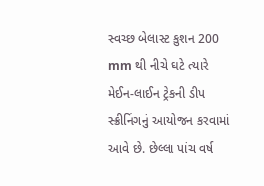સ્વચ્છ બેલાસ્ટ કુશન 200 mm થી નીચે ઘટે ત્યારે મેઈન-લાઈન ટ્રેકની ડીપ સ્ક્રીનિંગનું આયોજન કરવામાં આવે છે. છેલ્લા પાંચ વર્ષ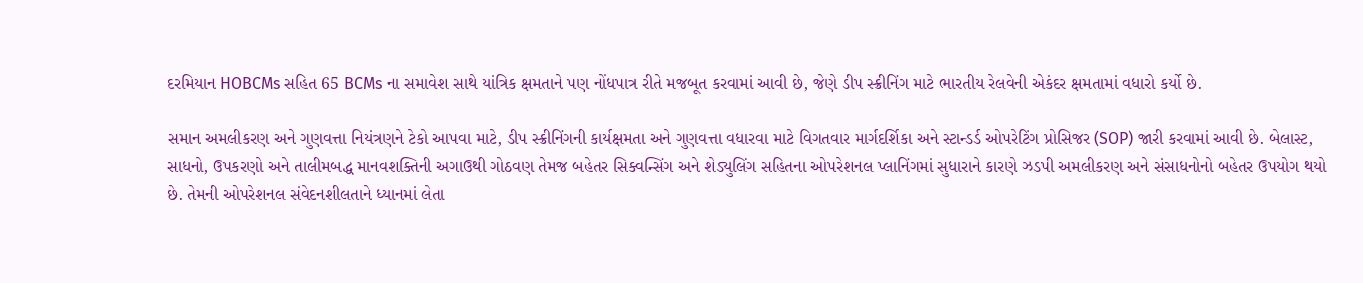દરમિયાન HOBCMs સહિત 65 BCMs ના સમાવેશ સાથે યાંત્રિક ક્ષમતાને પણ નોંધપાત્ર રીતે મજબૂત કરવામાં આવી છે, જેણે ડીપ સ્ક્રીનિંગ માટે ભારતીય રેલવેની એકંદર ક્ષમતામાં વધારો કર્યો છે.

સમાન અમલીકરણ અને ગુણવત્તા નિયંત્રણને ટેકો આપવા માટે, ડીપ સ્ક્રીનિંગની કાર્યક્ષમતા અને ગુણવત્તા વધારવા માટે વિગતવાર માર્ગદર્શિકા અને સ્ટાન્ડર્ડ ઓપરેટિંગ પ્રોસિજર (SOP) જારી કરવામાં આવી છે. બેલાસ્ટ, સાધનો, ઉપકરણો અને તાલીમબદ્ધ માનવશક્તિની અગાઉથી ગોઠવણ તેમજ બહેતર સિક્વન્સિંગ અને શેડ્યુલિંગ સહિતના ઓપરેશનલ પ્લાનિંગમાં સુધારાને કારણે ઝડપી અમલીકરણ અને સંસાધનોનો બહેતર ઉપયોગ થયો છે. તેમની ઓપરેશનલ સંવેદનશીલતાને ધ્યાનમાં લેતા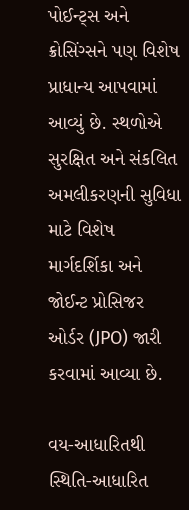પોઈન્ટ્સ અને ક્રોસિંગ્સને પણ વિશેષ પ્રાધાન્ય આપવામાં આવ્યું છે. સ્થળોએ સુરક્ષિત અને સંકલિત અમલીકરણની સુવિધા માટે વિશેષ માર્ગદર્શિકા અને જોઈન્ટ પ્રોસિજર ઓર્ડર (JPO) જારી કરવામાં આવ્યા છે.

વય-આધારિતથી સ્થિતિ-આધારિત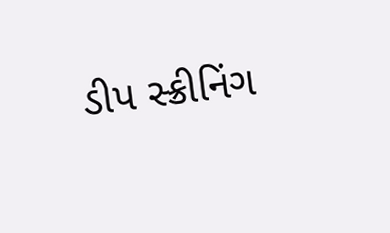ડીપ સ્ક્રીનિંગ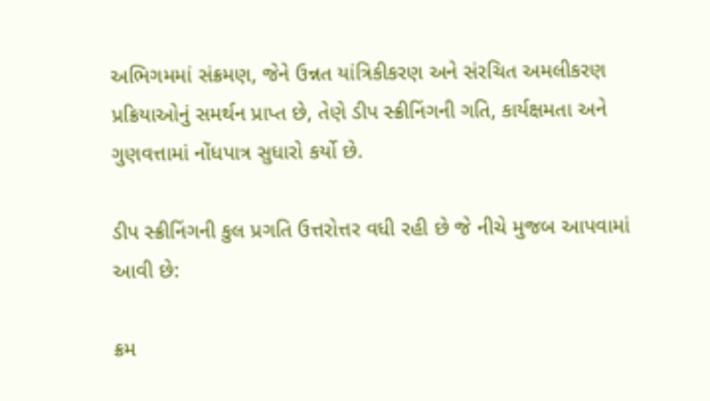અભિગમમાં સંક્રમણ, જેને ઉન્નત યાંત્રિકીકરણ અને સંરચિત અમલીકરણ પ્રક્રિયાઓનું સમર્થન પ્રાપ્ત છે, તેણે ડીપ સ્ક્રીનિંગની ગતિ, કાર્યક્ષમતા અને ગુણવત્તામાં નોંધપાત્ર સુધારો કર્યો છે.

ડીપ સ્ક્રીનિંગની કુલ પ્રગતિ ઉત્તરોત્તર વધી રહી છે જે નીચે મુજબ આપવામાં આવી છે:

ક્રમ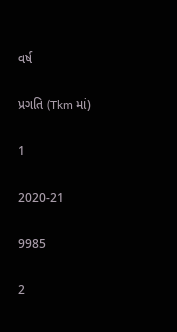વર્ષ

પ્રગતિ (Tkm માં)

1

2020-21

9985

2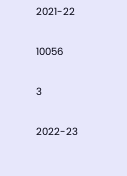2021-22

10056

3

2022-23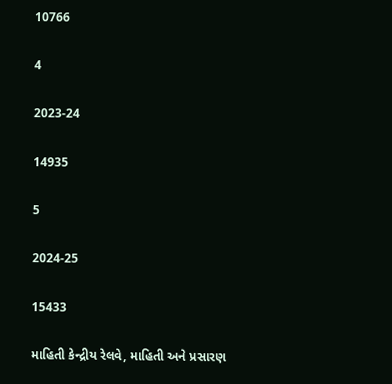10766

4

2023-24

14935

5

2024-25

15433

માહિતી કેન્દ્રીય રેલવે, માહિતી અને પ્રસારણ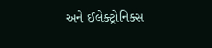અને ઈલેક્ટ્રોનિક્સ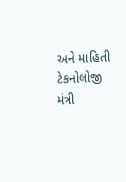અને માહિતી ટેકનોલોજી મંત્રી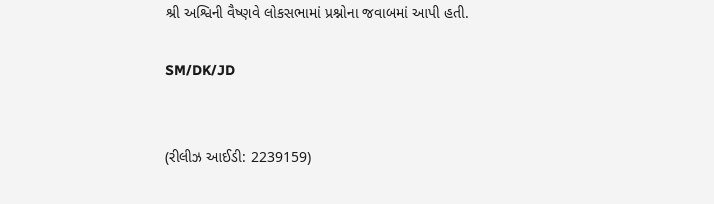શ્રી અશ્વિની વૈષ્ણવે લોકસભામાં પ્રશ્નોના જવાબમાં આપી હતી.

SM/DK/JD


(રીલીઝ આઈડી: 2239159)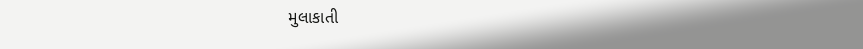મુલાકાતી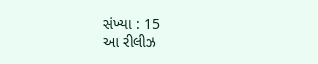સંખ્યા : 15
આ રીલીઝ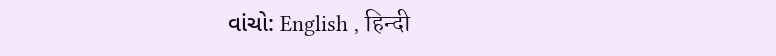વાંચો: English , हिन्दी